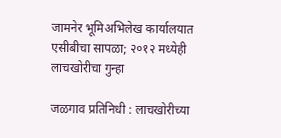जामनेर भूमिअभिलेख कार्यालयात एसीबीचा सापळा; २०१२ मध्येही लाचखोरीचा गुन्हा

जळगाव प्रतिनिधी : लाचखोरीच्या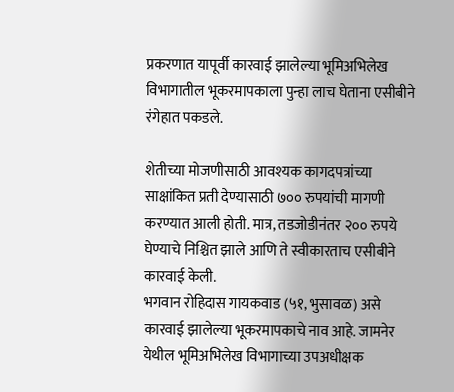प्रकरणात यापूर्वी कारवाई झालेल्या भूमिअभिलेख विभागातील भूकरमापकाला पुन्हा लाच घेताना एसीबीने रंगेहात पकडले.

शेतीच्या मोजणीसाठी आवश्यक कागदपत्रांच्या साक्षांकित प्रती देण्यासाठी ७०० रुपयांची मागणी करण्यात आली होती. मात्र, तडजोडीनंतर २०० रुपये घेण्याचे निश्चित झाले आणि ते स्वीकारताच एसीबीने कारवाई केली.
भगवान रोहिदास गायकवाड (५१, भुसावळ) असे कारवाई झालेल्या भूकरमापकाचे नाव आहे. जामनेर येथील भूमिअभिलेख विभागाच्या उपअधीक्षक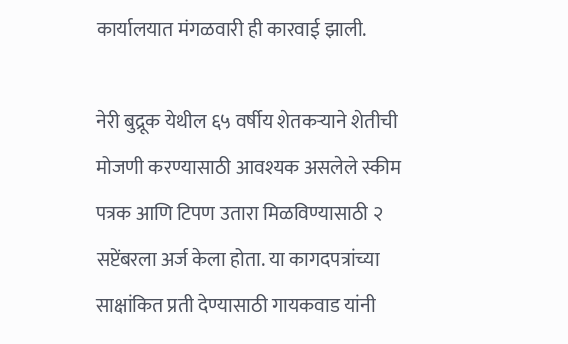कार्यालयात मंगळवारी ही कारवाई झाली.

नेरी बुद्रूक येथील ६५ वर्षीय शेतकऱ्याने शेतीची मोजणी करण्यासाठी आवश्यक असलेले स्कीम पत्रक आणि टिपण उतारा मिळविण्यासाठी २ सप्टेंबरला अर्ज केला होता. या कागदपत्रांच्या साक्षांकित प्रती देण्यासाठी गायकवाड यांनी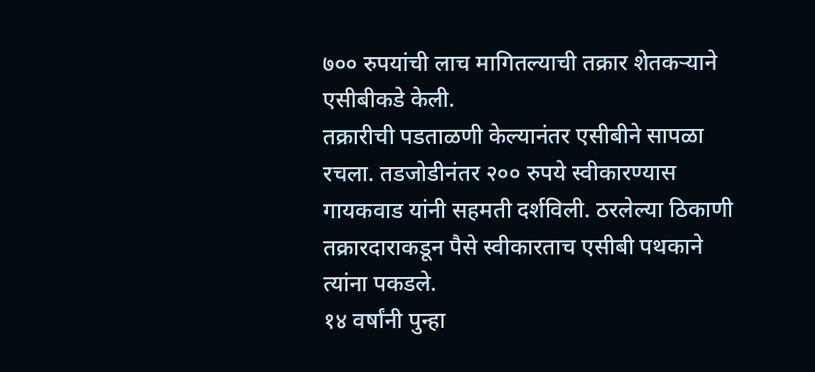७०० रुपयांची लाच मागितल्याची तक्रार शेतकऱ्याने एसीबीकडे केली.
तक्रारीची पडताळणी केल्यानंतर एसीबीने सापळा रचला. तडजोडीनंतर २०० रुपये स्वीकारण्यास गायकवाड यांनी सहमती दर्शविली. ठरलेल्या ठिकाणी तक्रारदाराकडून पैसे स्वीकारताच एसीबी पथकाने त्यांना पकडले.
१४ वर्षांनी पुन्हा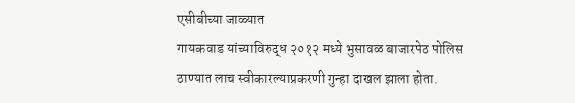एसीबीच्या जाळ्यात
गायकवाड यांच्याविरुद्ध २०१२ मध्ये भुसावळ बाजारपेठ पोलिस ठाण्यात लाच स्वीकारल्याप्रकरणी गुन्हा दाखल झाला होता.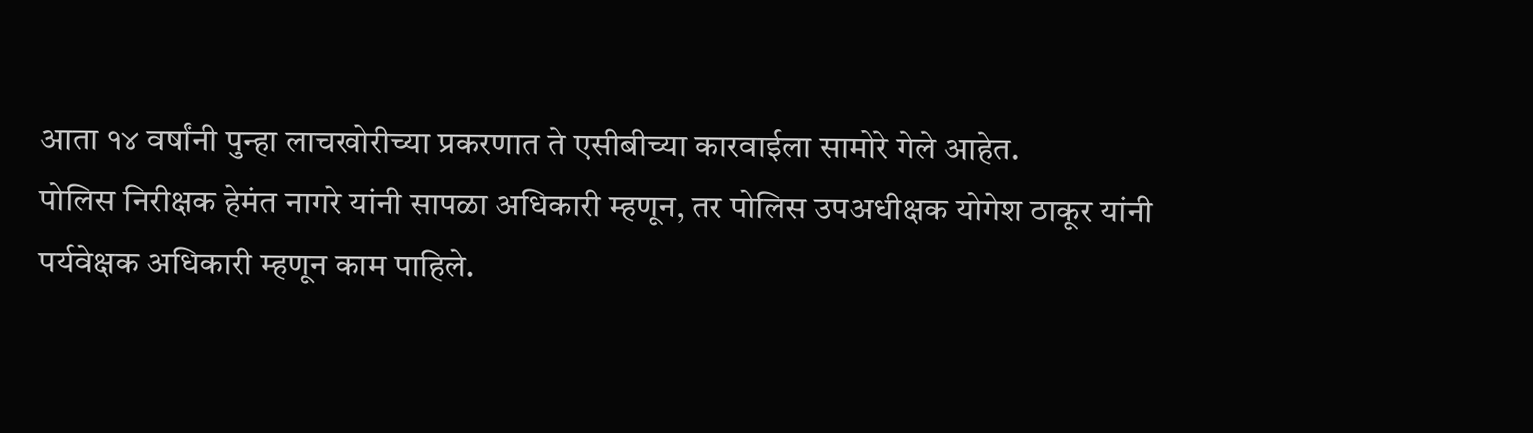आता १४ वर्षांनी पुन्हा लाचखोरीच्या प्रकरणात ते एसीबीच्या कारवाईला सामोरे गेले आहेत.
पोलिस निरीक्षक हेमंत नागरे यांनी सापळा अधिकारी म्हणून, तर पोलिस उपअधीक्षक योगेश ठाकूर यांनी पर्यवेक्षक अधिकारी म्हणून काम पाहिले.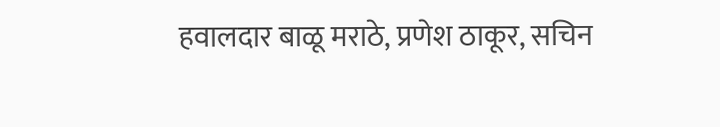हवालदार बाळू मराठे, प्रणेश ठाकूर, सचिन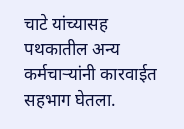चाटे यांच्यासह पथकातील अन्य कर्मचाऱ्यांनी कारवाईत सहभाग घेतला.